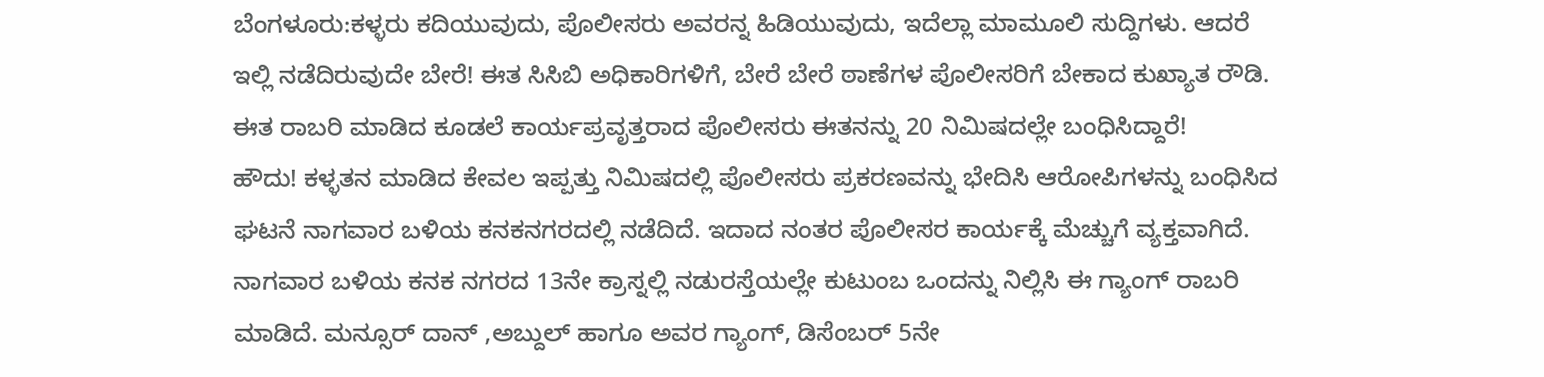ಬೆಂಗಳೂರು:ಕಳ್ಳರು ಕದಿಯುವುದು, ಪೊಲೀಸರು ಅವರನ್ನ ಹಿಡಿಯುವುದು, ಇದೆಲ್ಲಾ ಮಾಮೂಲಿ ಸುದ್ದಿಗಳು. ಆದರೆ ಇಲ್ಲಿ ನಡೆದಿರುವುದೇ ಬೇರೆ! ಈತ ಸಿಸಿಬಿ ಅಧಿಕಾರಿಗಳಿಗೆ, ಬೇರೆ ಬೇರೆ ಠಾಣೆಗಳ ಪೊಲೀಸರಿಗೆ ಬೇಕಾದ ಕುಖ್ಯಾತ ರೌಡಿ. ಈತ ರಾಬರಿ ಮಾಡಿದ ಕೂಡಲೆ ಕಾರ್ಯಪ್ರವೃತ್ತರಾದ ಪೊಲೀಸರು ಈತನನ್ನು 20 ನಿಮಿಷದಲ್ಲೇ ಬಂಧಿಸಿದ್ದಾರೆ!
ಹೌದು! ಕಳ್ಳತನ ಮಾಡಿದ ಕೇವಲ ಇಪ್ಪತ್ತು ನಿಮಿಷದಲ್ಲಿ ಪೊಲೀಸರು ಪ್ರಕರಣವನ್ನು ಭೇದಿಸಿ ಆರೋಪಿಗಳನ್ನು ಬಂಧಿಸಿದ ಘಟನೆ ನಾಗವಾರ ಬಳಿಯ ಕನಕನಗರದಲ್ಲಿ ನಡೆದಿದೆ. ಇದಾದ ನಂತರ ಪೊಲೀಸರ ಕಾರ್ಯಕ್ಕೆ ಮೆಚ್ಚುಗೆ ವ್ಯಕ್ತವಾಗಿದೆ.
ನಾಗವಾರ ಬಳಿಯ ಕನಕ ನಗರದ 13ನೇ ಕ್ರಾಸ್ನಲ್ಲಿ ನಡುರಸ್ತೆಯಲ್ಲೇ ಕುಟುಂಬ ಒಂದನ್ನು ನಿಲ್ಲಿಸಿ ಈ ಗ್ಯಾಂಗ್ ರಾಬರಿ ಮಾಡಿದೆ. ಮನ್ಸೂರ್ ದಾನ್ ,ಅಬ್ದುಲ್ ಹಾಗೂ ಅವರ ಗ್ಯಾಂಗ್, ಡಿಸೆಂಬರ್ 5ನೇ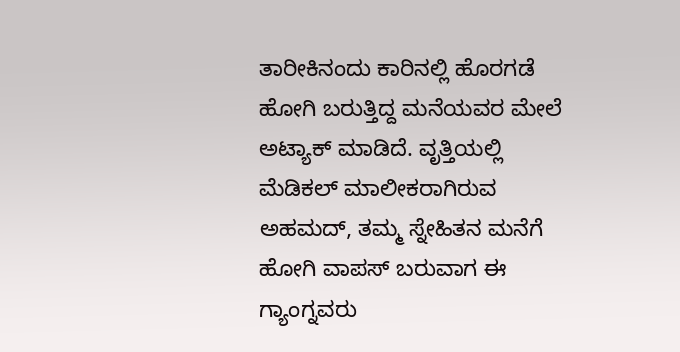ತಾರೀಕಿನಂದು‌ ಕಾರಿನಲ್ಲಿ ಹೊರಗಡೆ ಹೋಗಿ ಬರುತ್ತಿದ್ದ ಮನೆಯವರ ಮೇಲೆ ಅಟ್ಯಾಕ್ ಮಾಡಿದೆ. ವೃತ್ತಿಯಲ್ಲಿ ಮೆಡಿಕಲ್ ಮಾಲೀಕರಾಗಿರುವ ಅಹಮದ್, ತಮ್ಮ ಸ್ನೇಹಿತನ ಮನೆಗೆ ಹೋಗಿ ವಾಪಸ್ ಬರುವಾಗ ಈ ಗ್ಯಾಂಗ್ನವರು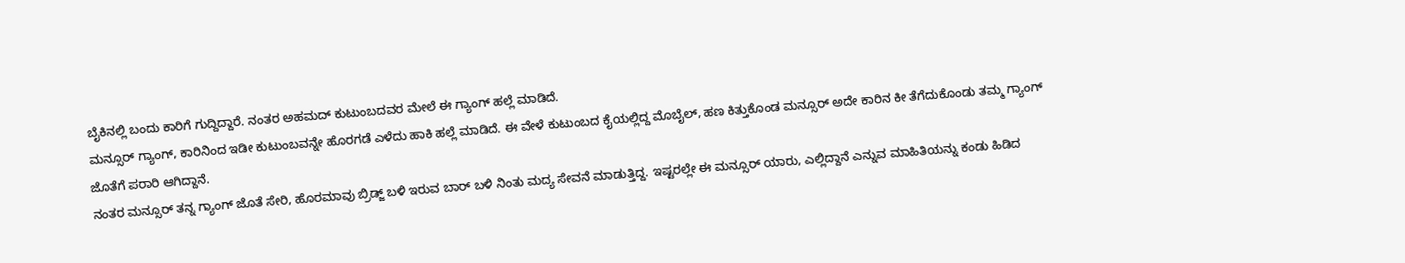ಬೈಕಿನಲ್ಲಿ ಬಂದು ಕಾರಿಗೆ ಗುದ್ದಿದ್ದಾರೆ. ನಂತರ ಅಹಮದ್ ಕುಟುಂಬದವರ ಮೇಲೆ ಈ ಗ್ಯಾಂಗ್ ಹಲ್ಲೆ ಮಾಡಿದೆ.
ಮನ್ಸೂರ್ ಗ್ಯಾಂಗ್, ಕಾರಿನಿಂದ ಇಡೀ ಕುಟುಂಬವನ್ನೇ ಹೊರಗಡೆ ಎಳೆದು ಹಾಕಿ ಹಲ್ಲೆ ಮಾಡಿದೆ. ಈ ವೇಳೆ ಕುಟುಂಬದ ಕೈಯಲ್ಲಿದ್ದ ಮೊಬೈಲ್, ಹಣ ಕಿತ್ತುಕೊಂಡ ಮನ್ಸೂರ್ ಅದೇ ಕಾರಿನ‌ ಕೀ ತೆಗೆದುಕೊಂಡು ತಮ್ಮ ಗ್ಯಾಂಗ್ ಜೊತೆಗೆ ಪರಾರಿ ಆಗಿದ್ದಾನೆ.
ನಂತರ ಮನ್ಸೂರ್ ತನ್ನ ಗ್ಯಾಂಗ್ ಜೊತೆ ಸೇರಿ, ಹೊರಮಾವು ಬ್ರಿಡ್ಜ್ ಬಳಿ ಇರುವ ಬಾರ್ ಬಳಿ ನಿಂತು ಮದ್ಯ ಸೇವನೆ ಮಾಡುತ್ತಿದ್ದ. ಇಷ್ಟರಲ್ಲೇ ಈ ಮನ್ಸೂರ್ ಯಾರು, ಎಲ್ಲಿದ್ದಾನೆ ಎನ್ನುವ ಮಾಹಿತಿಯನ್ನು ಕಂಡು ಹಿಡಿದ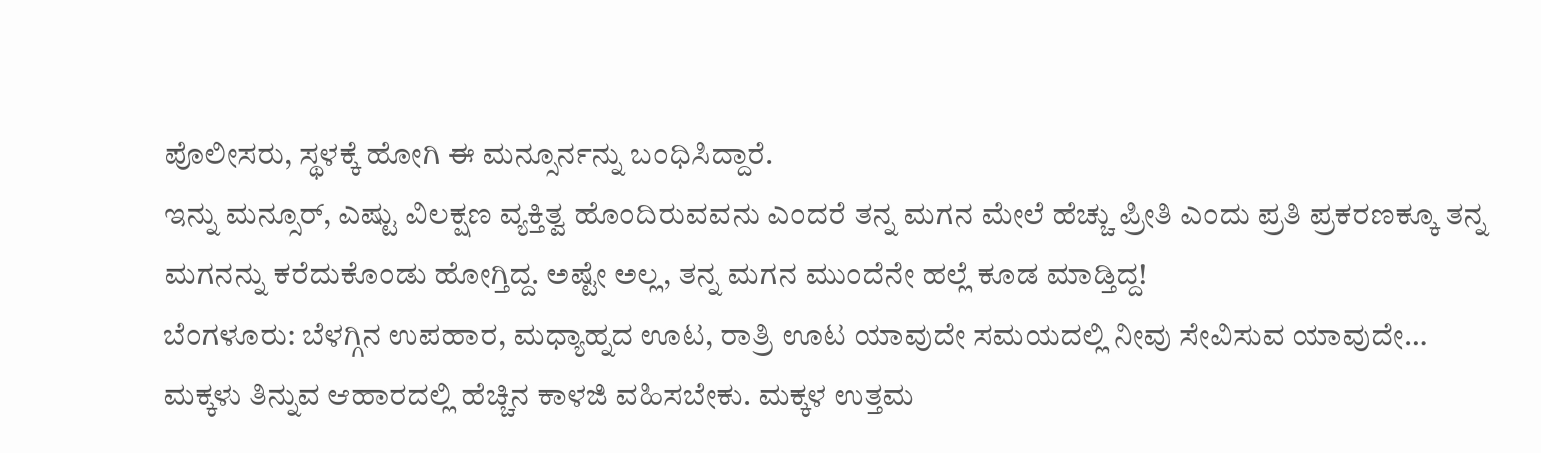ಪೊಲೀಸರು, ಸ್ಥಳಕ್ಕೆ ಹೋಗಿ ಈ ಮನ್ಸೂರ್ನನ್ನು ಬಂಧಿಸಿದ್ದಾರೆ.
ಇನ್ನು ಮನ್ಸೂರ್, ಎಷ್ಟು ವಿಲಕ್ಷಣ ವ್ಯಕ್ತಿತ್ವ ಹೊಂದಿರುವವನು ಎಂದರೆ ತನ್ನ ಮಗನ ಮೇಲೆ ಹೆಚ್ಚು ಪ್ರೀತಿ ಎಂದು ಪ್ರತಿ ಪ್ರಕರಣಕ್ಕೂ ತನ್ನ ಮಗನನ್ನು ಕರೆದುಕೊಂಡು ಹೋಗ್ತಿದ್ದ. ಅಷ್ಟೇ ಅಲ್ಲ, ತನ್ನ ಮಗನ ಮುಂದೆನೇ ಹಲ್ಲೆ ಕೂಡ ಮಾಡ್ತಿದ್ದ!
ಬೆಂಗಳೂರು: ಬೆಳಗ್ಗಿನ ಉಪಹಾರ, ಮಧ್ಯಾಹ್ನದ ಊಟ, ರಾತ್ರಿ ಊಟ ಯಾವುದೇ ಸಮಯದಲ್ಲಿ ನೀವು ಸೇವಿಸುವ ಯಾವುದೇ…
ಮಕ್ಕಳು ತಿನ್ನುವ ಆಹಾರದಲ್ಲಿ ಹೆಚ್ಚಿನ ಕಾಳಜಿ ವಹಿಸಬೇಕು. ಮಕ್ಕಳ ಉತ್ತಮ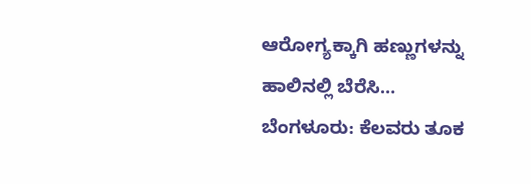ಆರೋಗ್ಯಕ್ಕಾಗಿ ಹಣ್ಣುಗಳನ್ನು ಹಾಲಿನಲ್ಲಿ ಬೆರೆಸಿ…
ಬೆಂಗಳೂರು: ಕೆಲವರು ತೂಕ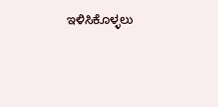ಇಳಿಸಿಕೊಳ್ಳಲು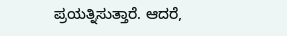ಪ್ರಯತ್ನಿಸುತ್ತಾರೆ. ಆದರೆ,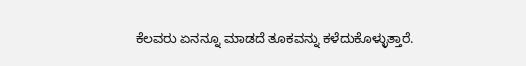ಕೆಲವರು ಏನನ್ನೂ ಮಾಡದೆ ತೂಕವನ್ನು ಕಳೆದುಕೊಳ್ಳುತ್ತಾರೆ.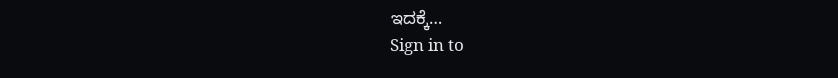ಇದಕ್ಕೆ…
Sign in to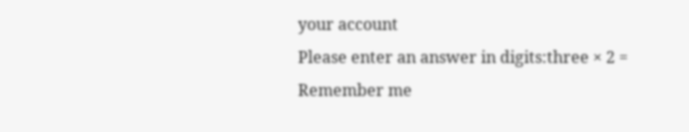your account
Please enter an answer in digits:three × 2 =
Remember me